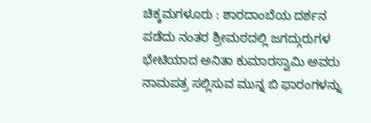ಚಿಕ್ಕಮಗಳೂರು : ಶಾರದಾಂಬೆಯ ದರ್ಶನ ಪಡೆದು ನಂತರ ಶ್ರೀಮಠದಲ್ಲಿ ಜಗದ್ಗುರುಗಳ ಭೇಟಿಯಾದ ಅನಿತಾ ಕುಮಾರಸ್ವಾಮಿ ಅವರು ನಾಮಪತ್ರ ಸಲ್ಲಿಸುವ ಮುನ್ನ ಬಿ ಫಾರಂಗಳನ್ನು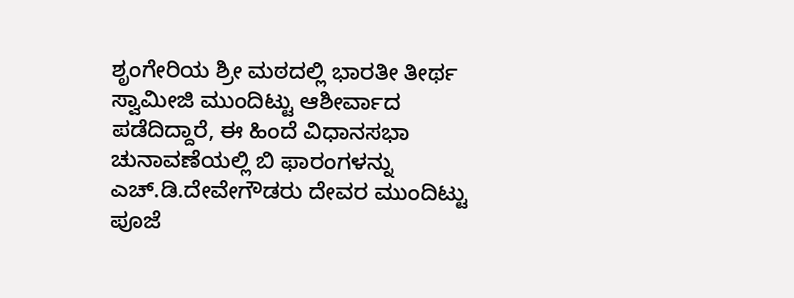ಶೃಂಗೇರಿಯ ಶ್ರೀ ಮಠದಲ್ಲಿ ಭಾರತೀ ತೀರ್ಥ ಸ್ವಾಮೀಜಿ ಮುಂದಿಟ್ಟು ಆಶೀರ್ವಾದ ಪಡೆದಿದ್ದಾರೆ, ಈ ಹಿಂದೆ ವಿಧಾನಸಭಾ ಚುನಾವಣೆಯಲ್ಲಿ ಬಿ ಫಾರಂಗಳನ್ನು ಎಚ್.ಡಿ.ದೇವೇಗೌಡರು ದೇವರ ಮುಂದಿಟ್ಟು ಪೂಜೆ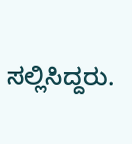ಸಲ್ಲಿಸಿದ್ದರು.